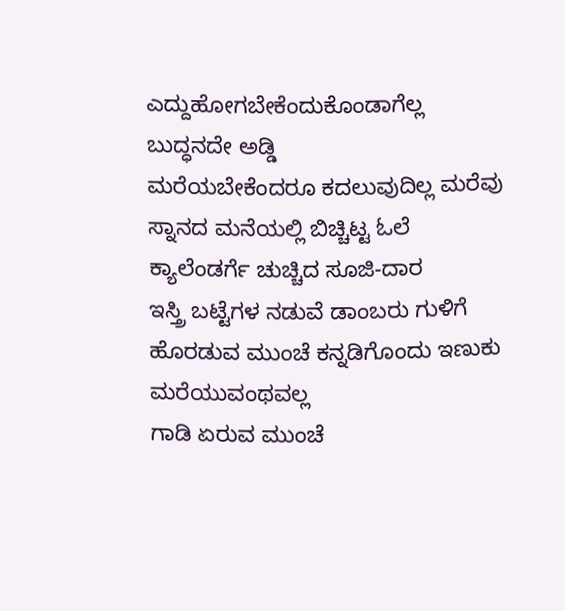ಎದ್ದುಹೋಗಬೇಕೆಂದುಕೊಂಡಾಗೆಲ್ಲ
ಬುದ್ಧನದೇ ಅಡ್ಡಿ
ಮರೆಯಬೇಕೆಂದರೂ ಕದಲುವುದಿಲ್ಲ ಮರೆವು
ಸ್ನಾನದ ಮನೆಯಲ್ಲಿ ಬಿಚ್ಚಿಟ್ಟ ಓಲೆ
ಕ್ಯಾಲೆಂಡರ್ಗೆ ಚುಚ್ಚಿದ ಸೂಜಿ-ದಾರ
ಇಸ್ತ್ರಿ ಬಟ್ಟೆಗಳ ನಡುವೆ ಡಾಂಬರು ಗುಳಿಗೆ
ಹೊರಡುವ ಮುಂಚೆ ಕನ್ನಡಿಗೊಂದು ಇಣುಕು
ಮರೆಯುವಂಥವಲ್ಲ
ಗಾಡಿ ಏರುವ ಮುಂಚೆ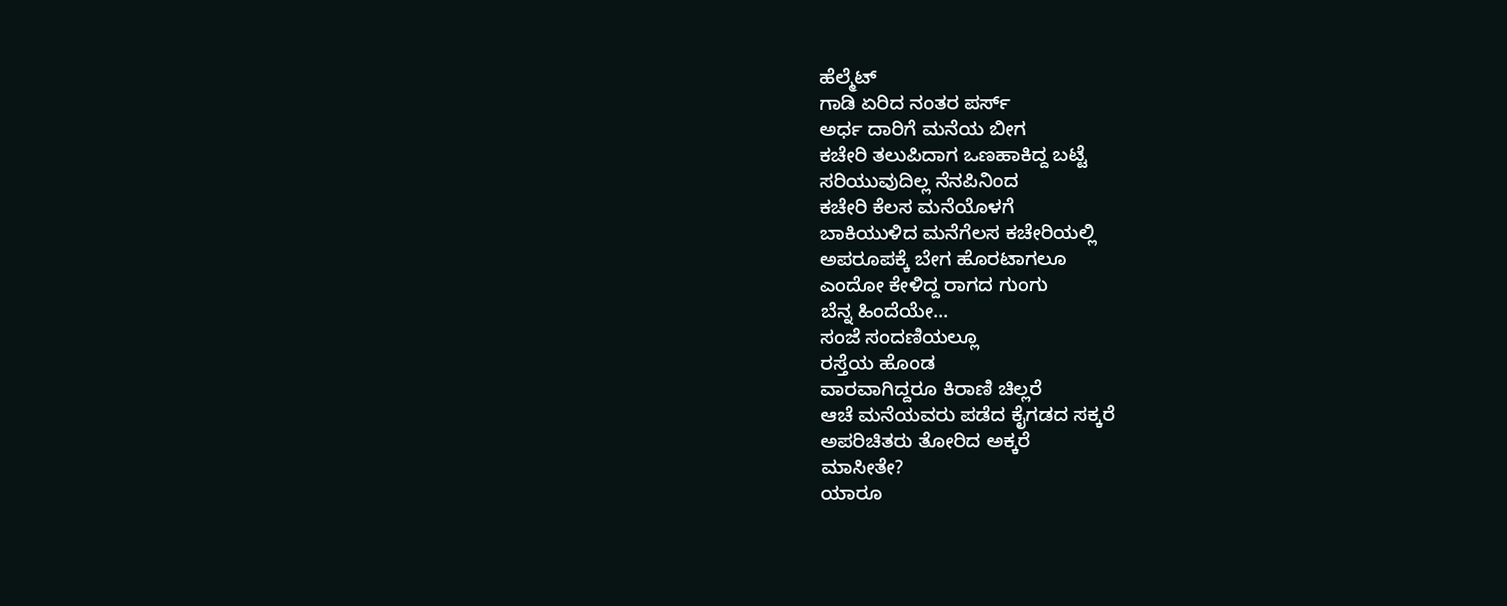ಹೆಲ್ಮೆಟ್
ಗಾಡಿ ಏರಿದ ನಂತರ ಪರ್ಸ್
ಅರ್ಧ ದಾರಿಗೆ ಮನೆಯ ಬೀಗ
ಕಚೇರಿ ತಲುಪಿದಾಗ ಒಣಹಾಕಿದ್ದ ಬಟ್ಟೆ
ಸರಿಯುವುದಿಲ್ಲ ನೆನಪಿನಿಂದ
ಕಚೇರಿ ಕೆಲಸ ಮನೆಯೊಳಗೆ
ಬಾಕಿಯುಳಿದ ಮನೆಗೆಲಸ ಕಚೇರಿಯಲ್ಲಿ
ಅಪರೂಪಕ್ಕೆ ಬೇಗ ಹೊರಟಾಗಲೂ
ಎಂದೋ ಕೇಳಿದ್ದ ರಾಗದ ಗುಂಗು
ಬೆನ್ನ ಹಿಂದೆಯೇ...
ಸಂಜೆ ಸಂದಣಿಯಲ್ಲೂ
ರಸ್ತೆಯ ಹೊಂಡ
ವಾರವಾಗಿದ್ದರೂ ಕಿರಾಣಿ ಚಿಲ್ಲರೆ
ಆಚೆ ಮನೆಯವರು ಪಡೆದ ಕೈಗಡದ ಸಕ್ಕರೆ
ಅಪರಿಚಿತರು ತೋರಿದ ಅಕ್ಕರೆ
ಮಾಸೀತೇ?
ಯಾರೂ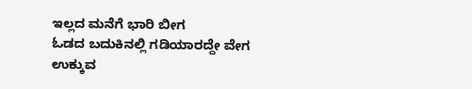ಇಲ್ಲದ ಮನೆಗೆ ಭಾರಿ ಬೀಗ
ಓಡದ ಬದುಕಿನಲ್ಲಿ ಗಡಿಯಾರದ್ದೇ ವೇಗ
ಉಕ್ಕುವ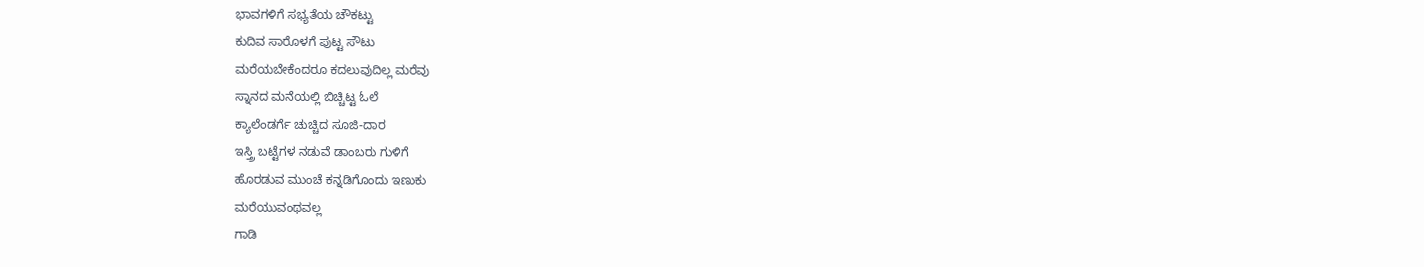ಭಾವಗಳಿಗೆ ಸಭ್ಯತೆಯ ಚೌಕಟ್ಟು
ಕುದಿವ ಸಾರೊಳಗೆ ಪುಟ್ಟ ಸೌಟು
ಮರೆಯಬೇಕೆಂದರೂ ಕದಲುವುದಿಲ್ಲ ಮರೆವು
ಸ್ನಾನದ ಮನೆಯಲ್ಲಿ ಬಿಚ್ಚಿಟ್ಟ ಓಲೆ
ಕ್ಯಾಲೆಂಡರ್ಗೆ ಚುಚ್ಚಿದ ಸೂಜಿ-ದಾರ
ಇಸ್ತ್ರಿ ಬಟ್ಟೆಗಳ ನಡುವೆ ಡಾಂಬರು ಗುಳಿಗೆ
ಹೊರಡುವ ಮುಂಚೆ ಕನ್ನಡಿಗೊಂದು ಇಣುಕು
ಮರೆಯುವಂಥವಲ್ಲ
ಗಾಡಿ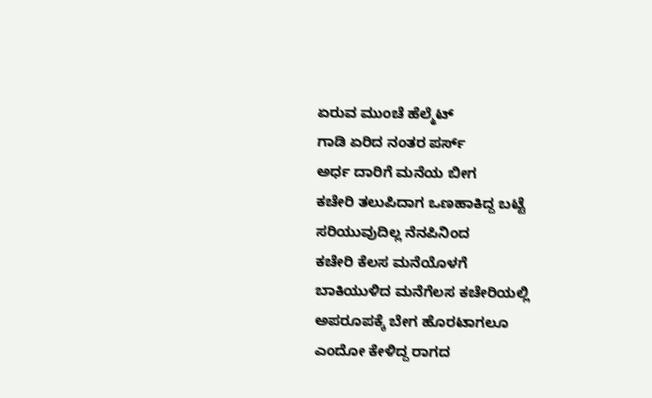ಏರುವ ಮುಂಚೆ ಹೆಲ್ಮೆಟ್
ಗಾಡಿ ಏರಿದ ನಂತರ ಪರ್ಸ್
ಅರ್ಧ ದಾರಿಗೆ ಮನೆಯ ಬೀಗ
ಕಚೇರಿ ತಲುಪಿದಾಗ ಒಣಹಾಕಿದ್ದ ಬಟ್ಟೆ
ಸರಿಯುವುದಿಲ್ಲ ನೆನಪಿನಿಂದ
ಕಚೇರಿ ಕೆಲಸ ಮನೆಯೊಳಗೆ
ಬಾಕಿಯುಳಿದ ಮನೆಗೆಲಸ ಕಚೇರಿಯಲ್ಲಿ
ಅಪರೂಪಕ್ಕೆ ಬೇಗ ಹೊರಟಾಗಲೂ
ಎಂದೋ ಕೇಳಿದ್ದ ರಾಗದ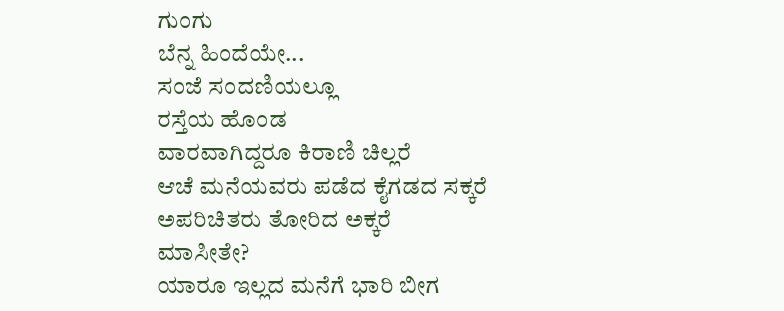ಗುಂಗು
ಬೆನ್ನ ಹಿಂದೆಯೇ...
ಸಂಜೆ ಸಂದಣಿಯಲ್ಲೂ
ರಸ್ತೆಯ ಹೊಂಡ
ವಾರವಾಗಿದ್ದರೂ ಕಿರಾಣಿ ಚಿಲ್ಲರೆ
ಆಚೆ ಮನೆಯವರು ಪಡೆದ ಕೈಗಡದ ಸಕ್ಕರೆ
ಅಪರಿಚಿತರು ತೋರಿದ ಅಕ್ಕರೆ
ಮಾಸೀತೇ?
ಯಾರೂ ಇಲ್ಲದ ಮನೆಗೆ ಭಾರಿ ಬೀಗ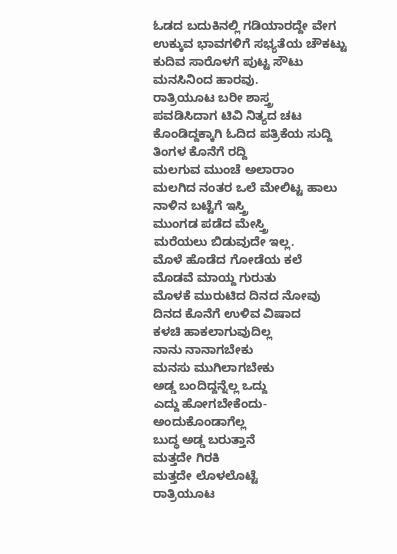ಓಡದ ಬದುಕಿನಲ್ಲಿ ಗಡಿಯಾರದ್ದೇ ವೇಗ
ಉಕ್ಕುವ ಭಾವಗಳಿಗೆ ಸಭ್ಯತೆಯ ಚೌಕಟ್ಟು
ಕುದಿವ ಸಾರೊಳಗೆ ಪುಟ್ಟ ಸೌಟು
ಮನಸಿನಿಂದ ಹಾರವು.
ರಾತ್ರಿಯೂಟ ಬರೀ ಶಾಸ್ತ್ರ
ಪವಡಿಸಿದಾಗ ಟಿವಿ ನಿತ್ಯದ ಚಟ
ಕೊಂಡಿದ್ದಕ್ಕಾಗಿ ಓದಿದ ಪತ್ರಿಕೆಯ ಸುದ್ದಿ
ತಿಂಗಳ ಕೊನೆಗೆ ರದ್ದಿ
ಮಲಗುವ ಮುಂಚೆ ಅಲಾರಾಂ
ಮಲಗಿದ ನಂತರ ಒಲೆ ಮೇಲಿಟ್ಟ ಹಾಲು
ನಾಳಿನ ಬಟ್ಟೆಗೆ ಇಸ್ತ್ರಿ
ಮುಂಗಡ ಪಡೆದ ಮೇಸ್ತ್ರಿ
ಮರೆಯಲು ಬಿಡುವುದೇ ಇಲ್ಲ.
ಮೊಳೆ ಹೊಡೆದ ಗೋಡೆಯ ಕಲೆ
ಮೊಡವೆ ಮಾಯ್ದ ಗುರುತು
ಮೊಳಕೆ ಮುರುಟಿದ ದಿನದ ನೋವು
ದಿನದ ಕೊನೆಗೆ ಉಳಿವ ವಿಷಾದ
ಕಳಚಿ ಹಾಕಲಾಗುವುದಿಲ್ಲ
ನಾನು ನಾನಾಗಬೇಕು
ಮನಸು ಮುಗಿಲಾಗಬೇಕು
ಅಡ್ಡ ಬಂದಿದ್ದನ್ನೆಲ್ಲ ಒದ್ದು
ಎದ್ದು ಹೋಗಬೇಕೆಂದು-
ಅಂದುಕೊಂಡಾಗೆಲ್ಲ
ಬುದ್ಧ ಅಡ್ಡ ಬರುತ್ತಾನೆ
ಮತ್ತದೇ ಗಿರಕಿ
ಮತ್ತದೇ ಲೊಳಲೊಟ್ಟೆ
ರಾತ್ರಿಯೂಟ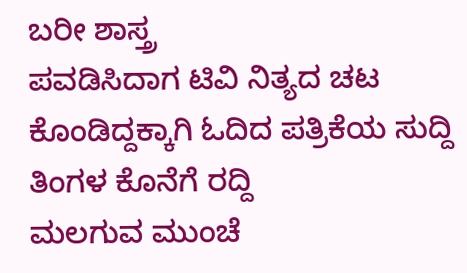ಬರೀ ಶಾಸ್ತ್ರ
ಪವಡಿಸಿದಾಗ ಟಿವಿ ನಿತ್ಯದ ಚಟ
ಕೊಂಡಿದ್ದಕ್ಕಾಗಿ ಓದಿದ ಪತ್ರಿಕೆಯ ಸುದ್ದಿ
ತಿಂಗಳ ಕೊನೆಗೆ ರದ್ದಿ
ಮಲಗುವ ಮುಂಚೆ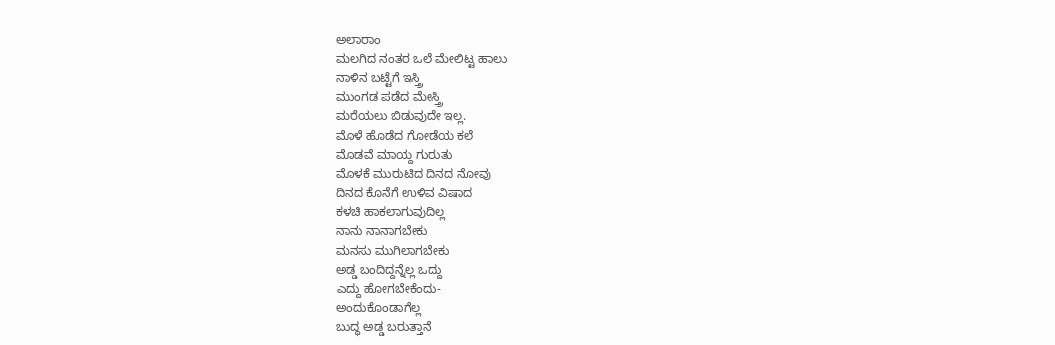ಅಲಾರಾಂ
ಮಲಗಿದ ನಂತರ ಒಲೆ ಮೇಲಿಟ್ಟ ಹಾಲು
ನಾಳಿನ ಬಟ್ಟೆಗೆ ಇಸ್ತ್ರಿ
ಮುಂಗಡ ಪಡೆದ ಮೇಸ್ತ್ರಿ
ಮರೆಯಲು ಬಿಡುವುದೇ ಇಲ್ಲ.
ಮೊಳೆ ಹೊಡೆದ ಗೋಡೆಯ ಕಲೆ
ಮೊಡವೆ ಮಾಯ್ದ ಗುರುತು
ಮೊಳಕೆ ಮುರುಟಿದ ದಿನದ ನೋವು
ದಿನದ ಕೊನೆಗೆ ಉಳಿವ ವಿಷಾದ
ಕಳಚಿ ಹಾಕಲಾಗುವುದಿಲ್ಲ
ನಾನು ನಾನಾಗಬೇಕು
ಮನಸು ಮುಗಿಲಾಗಬೇಕು
ಅಡ್ಡ ಬಂದಿದ್ದನ್ನೆಲ್ಲ ಒದ್ದು
ಎದ್ದು ಹೋಗಬೇಕೆಂದು-
ಅಂದುಕೊಂಡಾಗೆಲ್ಲ
ಬುದ್ಧ ಅಡ್ಡ ಬರುತ್ತಾನೆ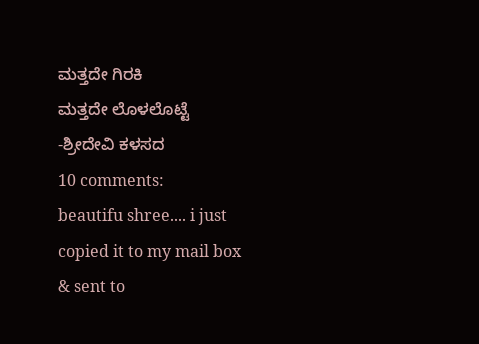ಮತ್ತದೇ ಗಿರಕಿ
ಮತ್ತದೇ ಲೊಳಲೊಟ್ಟೆ
-ಶ್ರೀದೇವಿ ಕಳಸದ
10 comments:
beautifu shree.... i just copied it to my mail box & sent to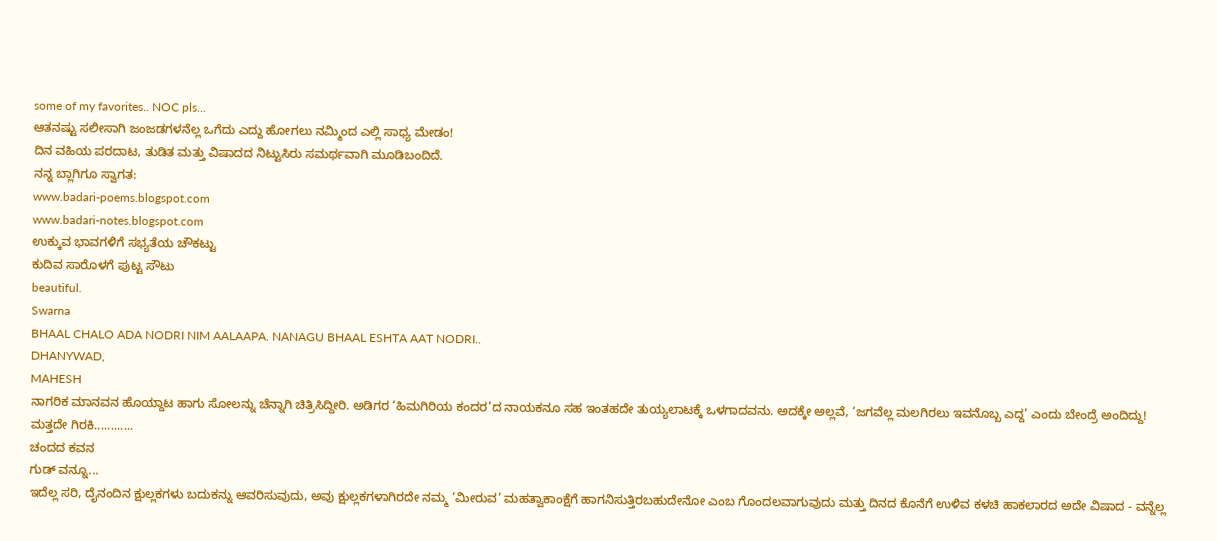some of my favorites.. NOC pls...
ಆತನಷ್ಟು ಸಲೀಸಾಗಿ ಜಂಜಡಗಳನೆಲ್ಲ ಒಗೆದು ಎದ್ದು ಹೋಗಲು ನಮ್ಮಿಂದ ಎಲ್ಲಿ ಸಾಧ್ಯ ಮೇಡಂ!
ದಿನ ವಹಿಯ ಪರದಾಟ, ತುಡಿತ ಮತ್ತು ವಿಷಾದದ ನಿಟ್ಟುಸಿರು ಸಮರ್ಥವಾಗಿ ಮೂಡಿಬಂದಿದೆ.
ನನ್ನ ಬ್ಲಾಗಿಗೂ ಸ್ವಾಗತ:
www.badari-poems.blogspot.com
www.badari-notes.blogspot.com
ಉಕ್ಕುವ ಭಾವಗಳಿಗೆ ಸಭ್ಯತೆಯ ಚೌಕಟ್ಟು
ಕುದಿವ ಸಾರೊಳಗೆ ಪುಟ್ಟ ಸೌಟು
beautiful.
Swarna
BHAAL CHALO ADA NODRI NIM AALAAPA. NANAGU BHAAL ESHTA AAT NODRI..
DHANYWAD,
MAHESH
ನಾಗರಿಕ ಮಾನವನ ಹೊಯ್ದಾಟ ಹಾಗು ಸೋಲನ್ನು ಚೆನ್ನಾಗಿ ಚಿತ್ರಿಸಿದ್ದೀರಿ. ಅಡಿಗರ ‘ಹಿಮಗಿರಿಯ ಕಂದರ’ದ ನಾಯಕನೂ ಸಹ ಇಂತಹದೇ ತುಯ್ಯಲಾಟಕ್ಕೆ ಒಳಗಾದವನು. ಅದಕ್ಕೇ ಅಲ್ಲವೆ, ‘ಜಗವೆಲ್ಲ ಮಲಗಿರಲು ಇವನೊಬ್ಬ ಎದ್ದ’ ಎಂದು ಬೇಂದ್ರೆ ಅಂದಿದ್ದು!
ಮತ್ತದೇ ಗಿರಕಿ............
ಚಂದದ ಕವನ
ಗುಡ್ ವನ್ನೂ...
ಇದೆಲ್ಲ ಸರಿ, ದೈನಂದಿನ ಕ್ಷುಲ್ಲಕಗಳು ಬದುಕನ್ನು ಆವರಿಸುವುದು, ಅವು ಕ್ಷುಲ್ಲಕಗಳಾಗಿರದೇ ನಮ್ಮ ‘ಮೀರುವ’ ಮಹತ್ವಾಕಾಂಕ್ಷೆಗೆ ಹಾಗನಿಸುತ್ತಿರಬಹುದೇನೋ ಎಂಬ ಗೊಂದಲವಾಗುವುದು ಮತ್ತು ದಿನದ ಕೊನೆಗೆ ಉಳಿವ ಕಳಚಿ ಹಾಕಲಾರದ ಅದೇ ವಿಷಾದ - ವನ್ನೆಲ್ಲ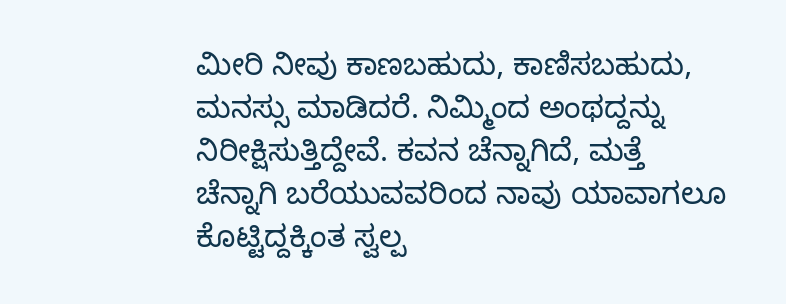ಮೀರಿ ನೀವು ಕಾಣಬಹುದು, ಕಾಣಿಸಬಹುದು, ಮನಸ್ಸು ಮಾಡಿದರೆ. ನಿಮ್ಮಿಂದ ಅಂಥದ್ದನ್ನು ನಿರೀಕ್ಷಿಸುತ್ತಿದ್ದೇವೆ. ಕವನ ಚೆನ್ನಾಗಿದೆ, ಮತ್ತೆ ಚೆನ್ನಾಗಿ ಬರೆಯುವವರಿಂದ ನಾವು ಯಾವಾಗಲೂ ಕೊಟ್ಟಿದ್ದಕ್ಕಿಂತ ಸ್ವಲ್ಪ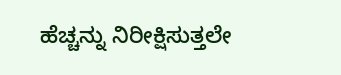ಹೆಚ್ಚನ್ನು ನಿರೀಕ್ಷಿಸುತ್ತಲೇ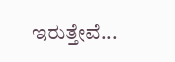ಇರುತ್ತೇವೆ...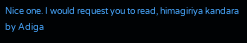Nice one. I would request you to read, himagiriya kandara by Adiga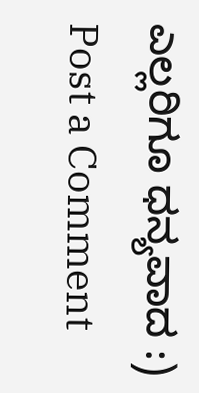ಎಲ್ಲರಿಗೂ ಧನ್ಯವಾದ :)
Post a Comment